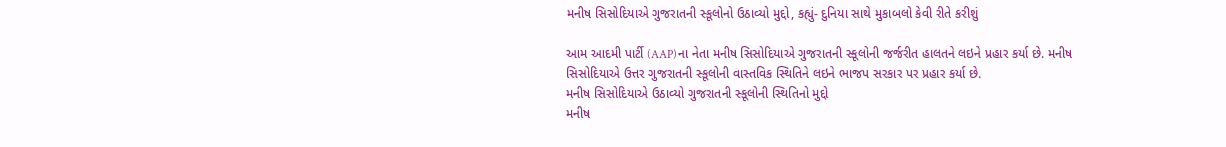મનીષ સિસોદિયાએ ગુજરાતની સ્કૂલોનો ઉઠાવ્યો મુદ્દો, કહ્યું- દુનિયા સાથે મુકાબલો કેવી રીતે કરીશું

આમ આદમી પાર્ટી (AAP)ના નેતા મનીષ સિસોદિયાએ ગુજરાતની સ્કૂલોની જર્જરીત હાલતને લઇને પ્રહાર કર્યા છે. મનીષ સિસોદિયાએ ઉત્તર ગુજરાતની સ્કૂલોની વાસ્તવિક સ્થિતિને લઇને ભાજપ સરકાર પર પ્રહાર કર્યા છે.
મનીષ સિસોદિયાએ ઉઠાવ્યો ગુજરાતની સ્કૂલોની સ્થિતિનો મુદ્દો
મનીષ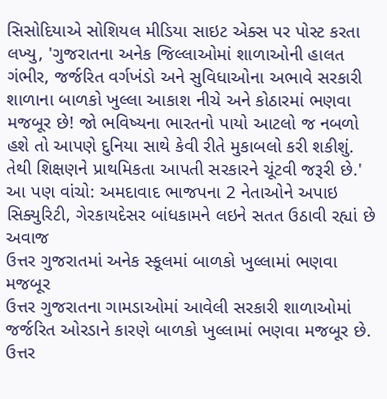સિસોદિયાએ સોશિયલ મીડિયા સાઇટ એક્સ પર પોસ્ટ કરતા લખ્યુ, 'ગુજરાતના અનેક જિલ્લાઓમાં શાળાઓની હાલત ગંભીર, જર્જરિત વર્ગખંડો અને સુવિધાઓના અભાવે સરકારી શાળાના બાળકો ખુલ્લા આકાશ નીચે અને કોઠારમાં ભણવા મજબૂર છે! જો ભવિષ્યના ભારતનો પાયો આટલો જ નબળો હશે તો આપણે દુનિયા સાથે કેવી રીતે મુકાબલો કરી શકીશું. તેથી શિક્ષણને પ્રાથમિકતા આપતી સરકારને ચૂંટવી જરૂરી છે.'
આ પણ વાંચો: અમદાવાદ ભાજપના 2 નેતાઓને અપાઇ સિક્યુરિટી, ગેરકાયદેસર બાંધકામને લઇને સતત ઉઠાવી રહ્યાં છે અવાજ
ઉત્તર ગુજરાતમાં અનેક સ્કૂલમાં બાળકો ખુલ્લામાં ભણવા મજબૂર
ઉત્તર ગુજરાતના ગામડાઓમાં આવેલી સરકારી શાળાઓમાં જર્જરિત ઓરડાને કારણે બાળકો ખુલ્લામાં ભણવા મજબૂર છે. ઉત્તર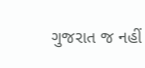ગુજરાત જ નહીં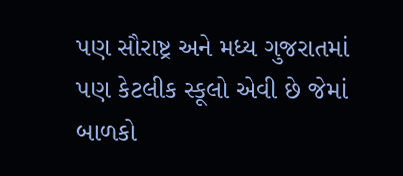પણ સૌરાષ્ટ્ર અને મધ્ય ગુજરાતમાં પણ કેટલીક સ્કૂલો એવી છે જેમાં બાળકો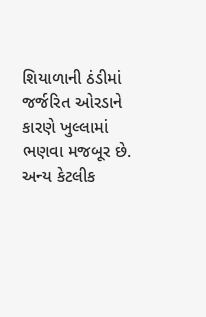શિયાળાની ઠંડીમાં જર્જરિત ઓરડાને કારણે ખુલ્લામાં ભણવા મજબૂર છે. અન્ય કેટલીક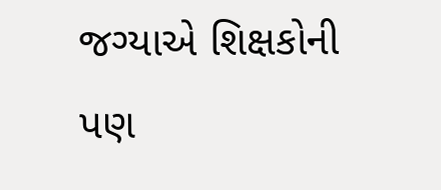જગ્યાએ શિક્ષકોની પણ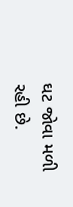ઘટ જોવા મળી રહી છે.